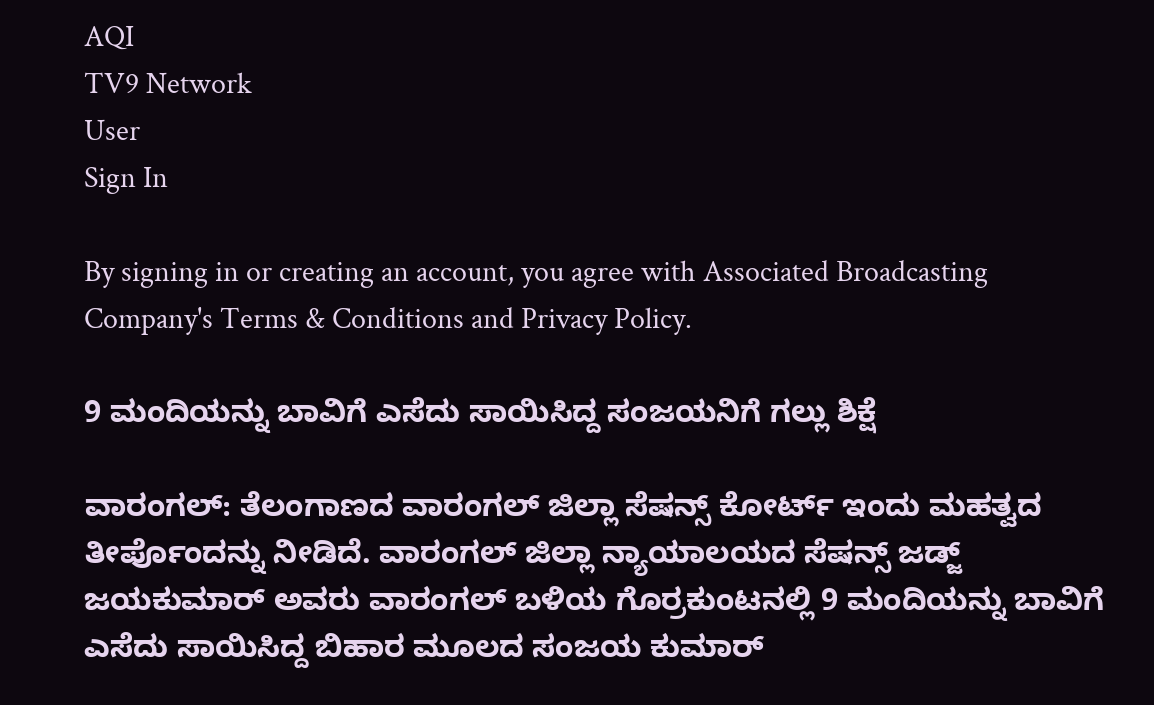AQI
TV9 Network
User
Sign In

By signing in or creating an account, you agree with Associated Broadcasting Company's Terms & Conditions and Privacy Policy.

9 ಮಂದಿಯನ್ನು‌ ಬಾವಿಗೆ‌ ಎಸೆದು ಸಾಯಿಸಿದ್ದ‌ ಸಂಜಯನಿಗೆ ಗಲ್ಲು ‌ಶಿಕ್ಷೆ

ವಾರಂಗಲ್: ತೆಲಂಗಾಣದ ವಾರಂಗಲ್ ಜಿಲ್ಲಾ‌ ಸೆಷನ್ಸ್ ಕೋರ್ಟ್ ಇಂದು ಮಹತ್ವದ ತೀರ್ಪೊಂದನ್ನು ನೀಡಿದೆ. ವಾರಂಗಲ್ ಜಿಲ್ಲಾ ನ್ಯಾಯಾಲಯದ‌‌ ಸೆಷನ್ಸ್ ಜಡ್ಜ್‌ ಜಯಕುಮಾರ್ ಅವರು ವಾರಂಗಲ್ ಬಳಿಯ ಗೊರ್ರಕುಂಟನಲ್ಲಿ 9 ಮಂದಿಯನ್ನು‌ ಬಾವಿಗೆ‌ ಎಸೆದು ಸಾಯಿಸಿದ್ದ ಬಿಹಾರ ಮೂಲದ‌ ಸಂಜಯ ಕುಮಾರ್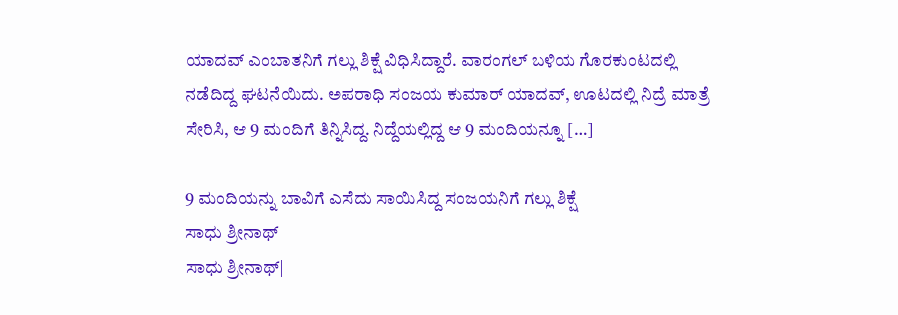ಯಾದವ್ ಎಂಬಾತನಿಗೆ ಗಲ್ಲು ‌ಶಿಕ್ಷೆ ವಿಧಿಸಿದ್ದಾರೆ. ವಾರಂಗಲ್ ಬಳಿಯ ಗೊರಕುಂಟದಲ್ಲಿ ನಡೆದಿದ್ದ ಘಟನೆಯಿದು. ಅಪರಾಧಿ ಸಂಜಯ ಕುಮಾರ್ ಯಾದವ್, ಊಟದಲ್ಲಿ ನಿದ್ರೆ ಮಾತ್ರೆ ಸೇರಿಸಿ, ಆ 9 ಮಂದಿಗೆ ತಿನ್ನಿಸಿದ್ದ. ನಿದ್ದೆಯಲ್ಲಿದ್ದ ಆ 9 ಮಂದಿಯನ್ನೂ […]

9 ಮಂದಿಯನ್ನು‌ ಬಾವಿಗೆ‌ ಎಸೆದು ಸಾಯಿಸಿದ್ದ‌ ಸಂಜಯನಿಗೆ ಗಲ್ಲು ‌ಶಿಕ್ಷೆ
ಸಾಧು ಶ್ರೀನಾಥ್
ಸಾಧು ಶ್ರೀನಾಥ್|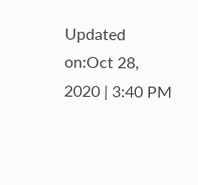Updated on:Oct 28, 2020 | 3:40 PM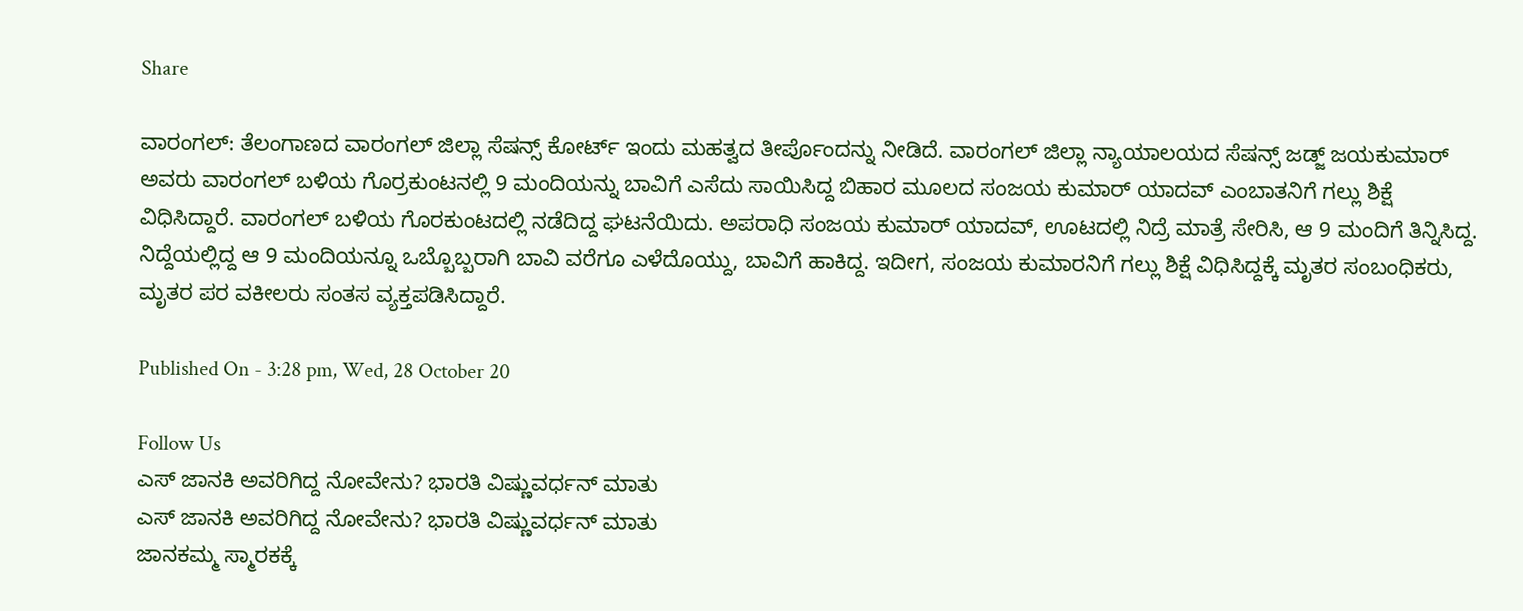Share

ವಾರಂಗಲ್: ತೆಲಂಗಾಣದ ವಾರಂಗಲ್ ಜಿಲ್ಲಾ‌ ಸೆಷನ್ಸ್ ಕೋರ್ಟ್ ಇಂದು ಮಹತ್ವದ ತೀರ್ಪೊಂದನ್ನು ನೀಡಿದೆ. ವಾರಂಗಲ್ ಜಿಲ್ಲಾ ನ್ಯಾಯಾಲಯದ‌‌ ಸೆಷನ್ಸ್ ಜಡ್ಜ್‌ ಜಯಕುಮಾರ್ ಅವರು ವಾರಂಗಲ್ ಬಳಿಯ ಗೊರ್ರಕುಂಟನಲ್ಲಿ 9 ಮಂದಿಯನ್ನು‌ ಬಾವಿಗೆ‌ ಎಸೆದು ಸಾಯಿಸಿದ್ದ ಬಿಹಾರ ಮೂಲದ‌ ಸಂಜಯ ಕುಮಾರ್ ಯಾದವ್ ಎಂಬಾತನಿಗೆ ಗಲ್ಲು ‌ಶಿಕ್ಷೆ ವಿಧಿಸಿದ್ದಾರೆ. ವಾರಂಗಲ್ ಬಳಿಯ ಗೊರಕುಂಟದಲ್ಲಿ ನಡೆದಿದ್ದ ಘಟನೆಯಿದು. ಅಪರಾಧಿ ಸಂಜಯ ಕುಮಾರ್ ಯಾದವ್, ಊಟದಲ್ಲಿ ನಿದ್ರೆ ಮಾತ್ರೆ ಸೇರಿಸಿ, ಆ 9 ಮಂದಿಗೆ ತಿನ್ನಿಸಿದ್ದ. ನಿದ್ದೆಯಲ್ಲಿದ್ದ ಆ 9 ಮಂದಿಯನ್ನೂ ಒಬ್ಬೊಬ್ಬರಾಗಿ ಬಾವಿ ವರೆಗೂ ಎಳೆದೊಯ್ದು, ಬಾವಿಗೆ ಹಾಕಿದ್ದ. ಇದೀಗ, ಸಂಜಯ ಕುಮಾರನಿಗೆ ಗಲ್ಲು ಶಿಕ್ಷೆ ವಿಧಿಸಿದ್ದಕ್ಕೆ ಮೃತರ ಸಂಬಂಧಿಕರು, ಮೃತರ ಪರ ವಕೀಲರು ಸಂತಸ ವ್ಯಕ್ತಪಡಿಸಿದ್ದಾರೆ.

Published On - 3:28 pm, Wed, 28 October 20

Follow Us
ಎಸ್ ಜಾನಕಿ ಅವರಿಗಿದ್ದ ನೋವೇನು? ಭಾರತಿ ವಿಷ್ಣುವರ್ಧನ್ ಮಾತು
ಎಸ್ ಜಾನಕಿ ಅವರಿಗಿದ್ದ ನೋವೇನು? ಭಾರತಿ ವಿಷ್ಣುವರ್ಧನ್ ಮಾತು
ಜಾನಕಮ್ಮ ಸ್ಮಾರಕಕ್ಕೆ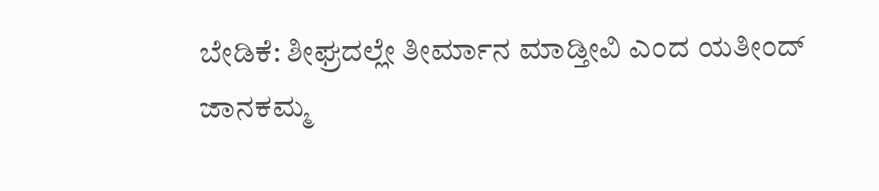ಬೇಡಿಕೆ: ಶೀಘ್ರದಲ್ಲೇ ತೀರ್ಮಾನ ಮಾಡ್ತೀವಿ ಎಂದ ಯತೀಂದ್
ಜಾನಕಮ್ಮ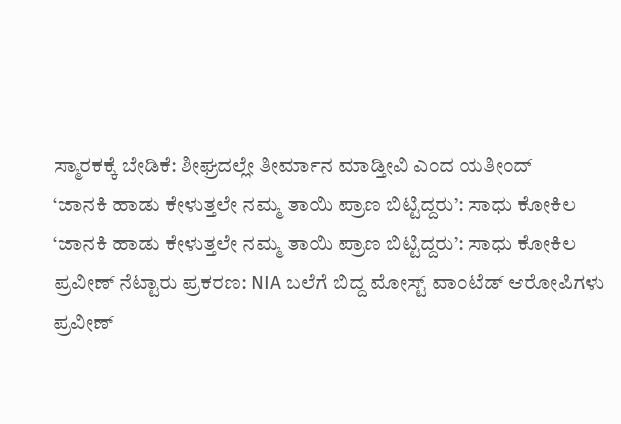ಸ್ಮಾರಕಕ್ಕೆ ಬೇಡಿಕೆ: ಶೀಘ್ರದಲ್ಲೇ ತೀರ್ಮಾನ ಮಾಡ್ತೀವಿ ಎಂದ ಯತೀಂದ್
‘ಜಾನಕಿ ಹಾಡು ಕೇಳುತ್ತಲೇ ನಮ್ಮ ತಾಯಿ ಪ್ರಾಣ ಬಿಟ್ಟಿದ್ದರು’: ಸಾಧು ಕೋಕಿಲ
‘ಜಾನಕಿ ಹಾಡು ಕೇಳುತ್ತಲೇ ನಮ್ಮ ತಾಯಿ ಪ್ರಾಣ ಬಿಟ್ಟಿದ್ದರು’: ಸಾಧು ಕೋಕಿಲ
ಪ್ರವೀಣ್ ನೆಟ್ಟಾರು ಪ್ರಕರಣ: NIA ಬಲೆಗೆ ಬಿದ್ದ ಮೋಸ್ಟ್ ವಾಂಟೆಡ್ ಆರೋಪಿಗಳು
ಪ್ರವೀಣ್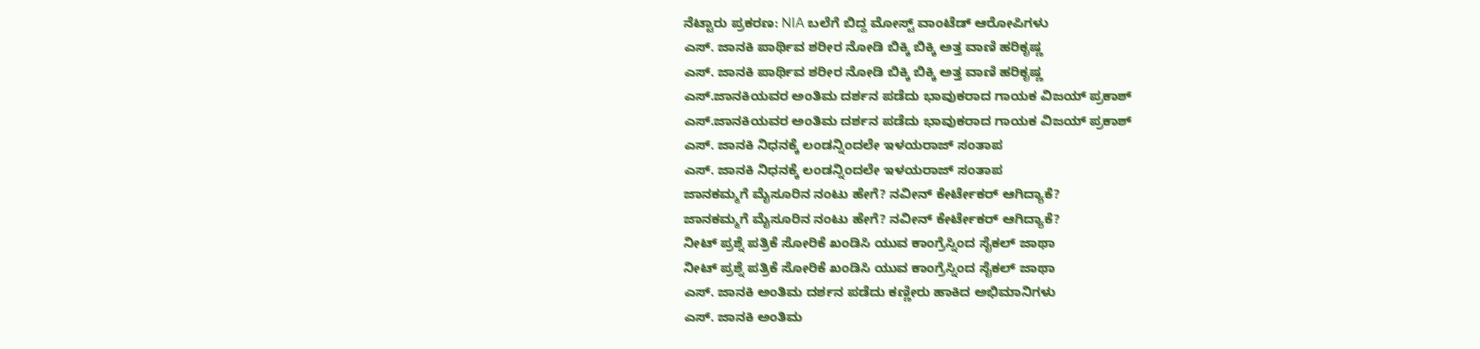ನೆಟ್ಟಾರು ಪ್ರಕರಣ: NIA ಬಲೆಗೆ ಬಿದ್ದ ಮೋಸ್ಟ್ ವಾಂಟೆಡ್ ಆರೋಪಿಗಳು
ಎಸ್. ಜಾನಕಿ ಪಾರ್ಥಿವ ಶರೀರ ನೋಡಿ ಬಿಕ್ಕಿ ಬಿಕ್ಕಿ ಅತ್ತ ವಾಣಿ ಹರಿಕೃಷ್ಣ
ಎಸ್. ಜಾನಕಿ ಪಾರ್ಥಿವ ಶರೀರ ನೋಡಿ ಬಿಕ್ಕಿ ಬಿಕ್ಕಿ ಅತ್ತ ವಾಣಿ ಹರಿಕೃಷ್ಣ
ಎಸ್.ಜಾನಕಿಯವರ ಅಂತಿಮ ದರ್ಶನ ಪಡೆದು ಭಾವುಕರಾದ ಗಾಯಕ ವಿಜಯ್ ಪ್ರಕಾಶ್
ಎಸ್.ಜಾನಕಿಯವರ ಅಂತಿಮ ದರ್ಶನ ಪಡೆದು ಭಾವುಕರಾದ ಗಾಯಕ ವಿಜಯ್ ಪ್ರಕಾಶ್
ಎಸ್. ಜಾನಕಿ ನಿಧನಕ್ಕೆ ಲಂಡನ್ನಿಂದಲೇ ಇಳಯರಾಜ್ ಸಂತಾಪ
ಎಸ್. ಜಾನಕಿ ನಿಧನಕ್ಕೆ ಲಂಡನ್ನಿಂದಲೇ ಇಳಯರಾಜ್ ಸಂತಾಪ
ಜಾನಕಮ್ಮಗೆ ಮೈಸೂರಿನ ನಂಟು ಹೇಗೆ? ನವೀನ್ ಕೇರ್ಟೇಕರ್ ಆಗಿದ್ಯಾಕೆ?
ಜಾನಕಮ್ಮಗೆ ಮೈಸೂರಿನ ನಂಟು ಹೇಗೆ? ನವೀನ್ ಕೇರ್ಟೇಕರ್ ಆಗಿದ್ಯಾಕೆ?
ನೀಟ್ ಪ್ರಶ್ನೆ ಪತ್ರಿಕೆ ಸೋರಿಕೆ ಖಂಡಿಸಿ ಯುವ ಕಾಂಗ್ರೆಸ್ನಿಂದ ಸೈಕಲ್ ಜಾಥಾ
ನೀಟ್ ಪ್ರಶ್ನೆ ಪತ್ರಿಕೆ ಸೋರಿಕೆ ಖಂಡಿಸಿ ಯುವ ಕಾಂಗ್ರೆಸ್ನಿಂದ ಸೈಕಲ್ ಜಾಥಾ
ಎಸ್. ಜಾನಕಿ ಅಂತಿಮ ದರ್ಶನ ಪಡೆದು ಕಣ್ಣೀರು ಹಾಕಿದ ಅಭಿಮಾನಿಗಳು
ಎಸ್. ಜಾನಕಿ ಅಂತಿಮ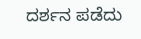ದರ್ಶನ ಪಡೆದು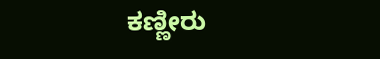ಕಣ್ಣೀರು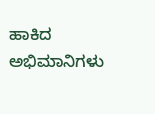ಹಾಕಿದ ಅಭಿಮಾನಿಗಳು